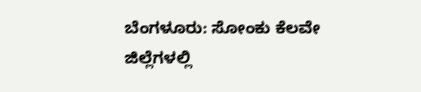ಬೆಂಗಳೂರು: ಸೋಂಕು ಕೆಲವೇ ಜಿಲ್ಲೆಗಳಲ್ಲಿ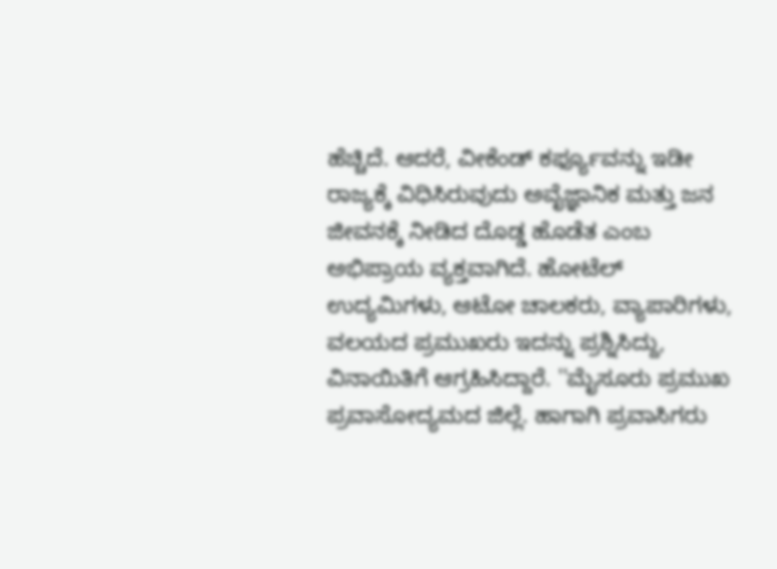ಹೆಚ್ಚಿದೆ. ಆದರೆ, ವೀಕೆಂಡ್ ಕರ್ಫ್ಯೂವನ್ನು ಇಡೀ ರಾಜ್ಯಕ್ಕೆ ವಿಧಿಸಿರುವುದು ಅವೈಜ್ಞಾನಿಕ ಮತ್ತು ಜನ ಜೀವನಕ್ಕೆ ನೀಡಿದ ದೊಡ್ಡ ಹೊಡೆತ ಎಂಬ ಅಭಿಪ್ರಾಯ ವ್ಯಕ್ತವಾಗಿದೆ. ಹೋಟೆಲ್ ಉದ್ಯಮಿಗಳು, ಆಟೋ ಚಾಲಕರು, ವ್ಯಾಪಾರಿಗಳು, ವಲಯದ ಪ್ರಮುಖರು ಇದನ್ನು ಪ್ರಶ್ನಿಸಿದ್ದು, ವಿನಾಯಿತಿಗೆ ಆಗ್ರಹಿಸಿದ್ದಾರೆ. ''ಮೈಸೂರು ಪ್ರಮುಖ ಪ್ರವಾಸೋದ್ಯಮದ ಜಿಲ್ಲೆ. ಹಾಗಾಗಿ ಪ್ರವಾಸಿಗರು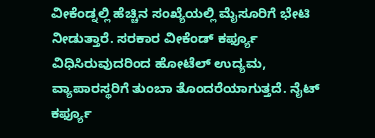ವೀಕೆಂಡ್ನಲ್ಲಿ ಹೆಚ್ಚಿನ ಸಂಖ್ಯೆಯಲ್ಲಿ ಮೈಸೂರಿಗೆ ಭೇಟಿ ನೀಡುತ್ತಾರೆ. ಸರಕಾರ ವೀಕೆಂಡ್ ಕರ್ಫ್ಯೂ ವಿಧಿಸಿರುವುದರಿಂದ ಹೋಟೆಲ್ ಉದ್ಯಮ, ವ್ಯಾಪಾರಸ್ಥರಿಗೆ ತುಂಬಾ ತೊಂದರೆಯಾಗುತ್ತದೆ. ನೈಟ್ ಕರ್ಫ್ಯೂ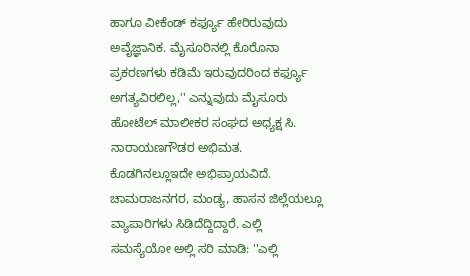ಹಾಗೂ ವೀಕೆಂಡ್ ಕರ್ಫ್ಯೂ ಹೇರಿರುವುದು ಅವೈಜ್ಞಾನಿಕ. ಮೈಸೂರಿನಲ್ಲಿ ಕೊರೊನಾ ಪ್ರಕರಣಗಳು ಕಡಿಮೆ ಇರುವುದರಿಂದ ಕರ್ಫ್ಯೂ ಅಗತ್ಯವಿರಲಿಲ್ಲ,'' ಎನ್ನುವುದು ಮೈಸೂರು ಹೋಟೆಲ್ ಮಾಲೀಕರ ಸಂಘದ ಅಧ್ಯಕ್ಷ ಸಿ. ನಾರಾಯಣಗೌಡರ ಅಭಿಮತ. ಕೊಡಗಿನಲ್ಲೂಇದೇ ಅಭಿಪ್ರಾಯವಿದೆ. ಚಾಮರಾಜನಗರ, ಮಂಡ್ಯ, ಹಾಸನ ಜಿಲ್ಲೆಯಲ್ಲೂ ವ್ಯಾಪಾರಿಗಳು ಸಿಡಿದೆದ್ದಿದ್ದಾರೆ. ಎಲ್ಲಿ ಸಮಸ್ಯೆಯೋ ಅಲ್ಲಿ ಸರಿ ಮಾಡಿ: ''ಎಲ್ಲಿ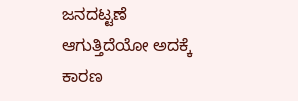ಜನದಟ್ಟಣೆ ಆಗುತ್ತಿದೆಯೋ ಅದಕ್ಕೆ ಕಾರಣ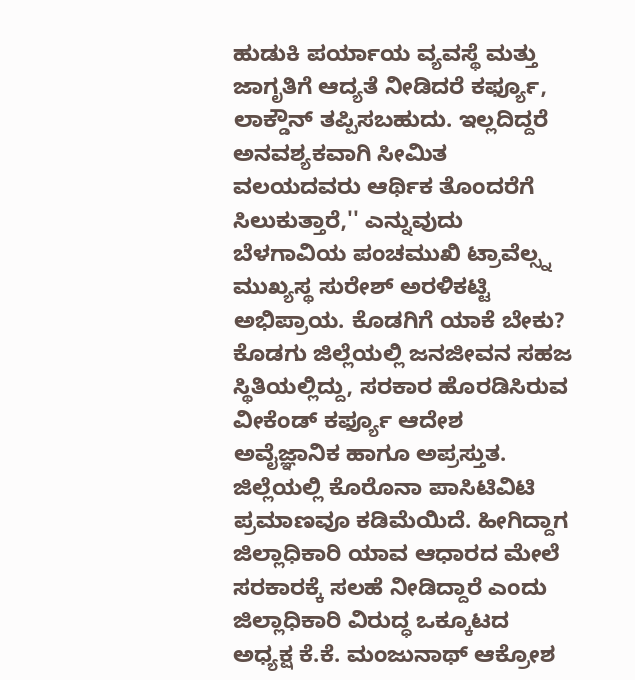ಹುಡುಕಿ ಪರ್ಯಾಯ ವ್ಯವಸ್ಥೆ ಮತ್ತು ಜಾಗೃತಿಗೆ ಆದ್ಯತೆ ನೀಡಿದರೆ ಕರ್ಫ್ಯೂ, ಲಾಕ್ಡೌನ್ ತಪ್ಪಿಸಬಹುದು. ಇಲ್ಲದಿದ್ದರೆ ಅನವಶ್ಯಕವಾಗಿ ಸೀಮಿತ ವಲಯದವರು ಆರ್ಥಿಕ ತೊಂದರೆಗೆ ಸಿಲುಕುತ್ತಾರೆ,'' ಎನ್ನುವುದು ಬೆಳಗಾವಿಯ ಪಂಚಮುಖಿ ಟ್ರಾವೆಲ್ಸ್ನ ಮುಖ್ಯಸ್ಥ ಸುರೇಶ್ ಅರಳಿಕಟ್ಟಿ ಅಭಿಪ್ರಾಯ. ಕೊಡಗಿಗೆ ಯಾಕೆ ಬೇಕು? ಕೊಡಗು ಜಿಲ್ಲೆಯಲ್ಲಿ ಜನಜೀವನ ಸಹಜ ಸ್ಥಿತಿಯಲ್ಲಿದ್ದು, ಸರಕಾರ ಹೊರಡಿಸಿರುವ ವೀಕೆಂಡ್ ಕರ್ಫ್ಯೂ ಆದೇಶ ಅವೈಜ್ಞಾನಿಕ ಹಾಗೂ ಅಪ್ರಸ್ತುತ. ಜಿಲ್ಲೆಯಲ್ಲಿ ಕೊರೊನಾ ಪಾಸಿಟಿವಿಟಿ ಪ್ರಮಾಣವೂ ಕಡಿಮೆಯಿದೆ. ಹೀಗಿದ್ದಾಗ ಜಿಲ್ಲಾಧಿಕಾರಿ ಯಾವ ಆಧಾರದ ಮೇಲೆ ಸರಕಾರಕ್ಕೆ ಸಲಹೆ ನೀಡಿದ್ದಾರೆ ಎಂದು ಜಿಲ್ಲಾಧಿಕಾರಿ ವಿರುದ್ಧ ಒಕ್ಕೂಟದ ಅಧ್ಯಕ್ಷ ಕೆ.ಕೆ. ಮಂಜುನಾಥ್ ಆಕ್ರೋಶ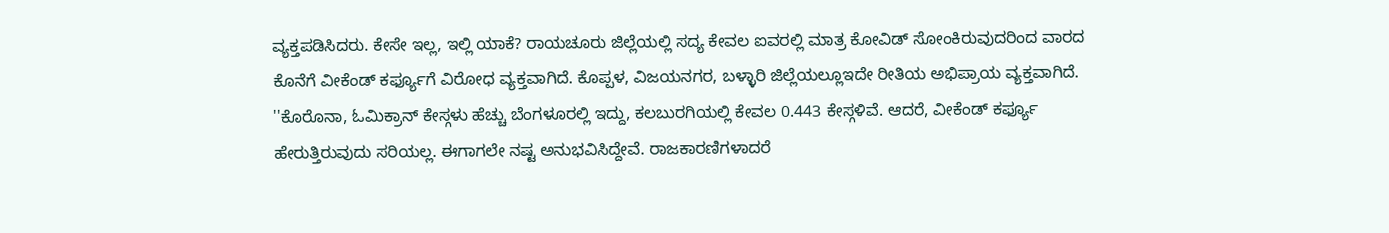ವ್ಯಕ್ತಪಡಿಸಿದರು. ಕೇಸೇ ಇಲ್ಲ, ಇಲ್ಲಿ ಯಾಕೆ? ರಾಯಚೂರು ಜಿಲ್ಲೆಯಲ್ಲಿ ಸದ್ಯ ಕೇವಲ ಐವರಲ್ಲಿ ಮಾತ್ರ ಕೋವಿಡ್ ಸೋಂಕಿರುವುದರಿಂದ ವಾರದ ಕೊನೆಗೆ ವೀಕೆಂಡ್ ಕರ್ಫ್ಯೂಗೆ ವಿರೋಧ ವ್ಯಕ್ತವಾಗಿದೆ. ಕೊಪ್ಪಳ, ವಿಜಯನಗರ, ಬಳ್ಳಾರಿ ಜಿಲ್ಲೆಯಲ್ಲೂಇದೇ ರೀತಿಯ ಅಭಿಪ್ರಾಯ ವ್ಯಕ್ತವಾಗಿದೆ. ''ಕೊರೊನಾ, ಓಮಿಕ್ರಾನ್ ಕೇಸ್ಗಳು ಹೆಚ್ಚು ಬೆಂಗಳೂರಲ್ಲಿ ಇದ್ದು, ಕಲಬುರಗಿಯಲ್ಲಿ ಕೇವಲ 0.443 ಕೇಸ್ಗಳಿವೆ. ಆದರೆ, ವೀಕೆಂಡ್ ಕರ್ಫ್ಯೂ ಹೇರುತ್ತಿರುವುದು ಸರಿಯಲ್ಲ. ಈಗಾಗಲೇ ನಷ್ಟ ಅನುಭವಿಸಿದ್ದೇವೆ. ರಾಜಕಾರಣಿಗಳಾದರೆ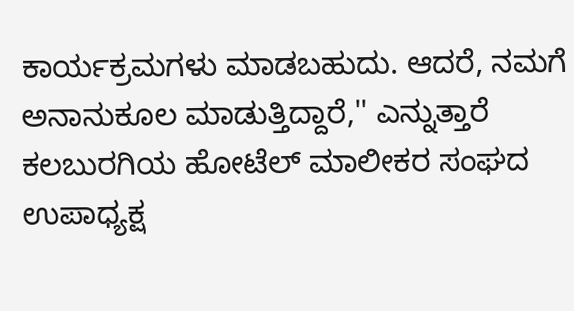ಕಾರ್ಯಕ್ರಮಗಳು ಮಾಡಬಹುದು. ಆದರೆ, ನಮಗೆ ಅನಾನುಕೂಲ ಮಾಡುತ್ತಿದ್ದಾರೆ,'' ಎನ್ನುತ್ತಾರೆ ಕಲಬುರಗಿಯ ಹೋಟೆಲ್ ಮಾಲೀಕರ ಸಂಘದ ಉಪಾಧ್ಯಕ್ಷ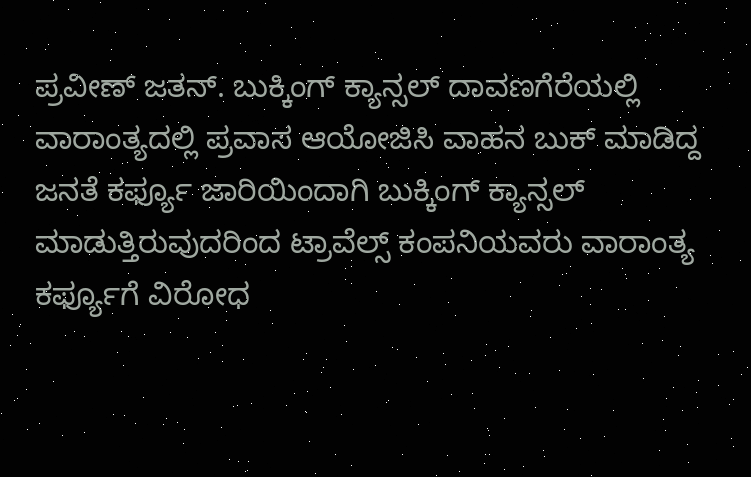ಪ್ರವೀಣ್ ಜತನ್. ಬುಕ್ಕಿಂಗ್ ಕ್ಯಾನ್ಸಲ್ ದಾವಣಗೆರೆಯಲ್ಲಿ ವಾರಾಂತ್ಯದಲ್ಲಿ ಪ್ರವಾಸ ಆಯೋಜಿಸಿ ವಾಹನ ಬುಕ್ ಮಾಡಿದ್ದ ಜನತೆ ಕರ್ಫ್ಯೂ ಜಾರಿಯಿಂದಾಗಿ ಬುಕ್ಕಿಂಗ್ ಕ್ಯಾನ್ಸಲ್ ಮಾಡುತ್ತಿರುವುದರಿಂದ ಟ್ರಾವೆಲ್ಸ್ ಕಂಪನಿಯವರು ವಾರಾಂತ್ಯ ಕರ್ಫ್ಯೂಗೆ ವಿರೋಧ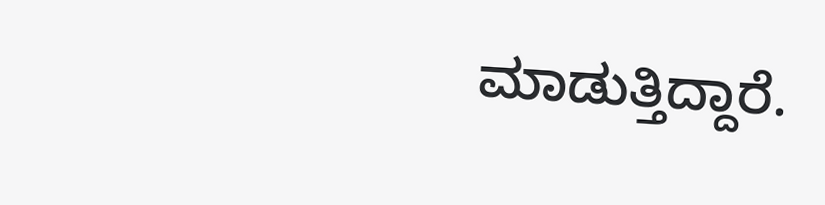ಮಾಡುತ್ತಿದ್ದಾರೆ.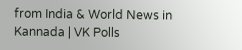from India & World News in Kannada | VK Polls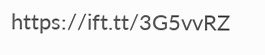https://ift.tt/3G5vvRZ